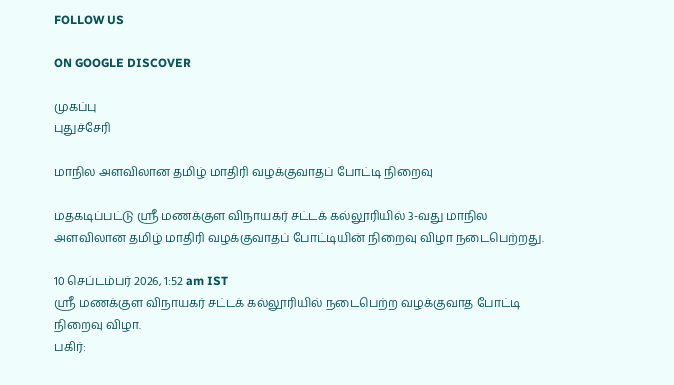FOLLOW US

ON GOOGLE DISCOVER

முகப்பு
புதுச்சேரி

மாநில அளவிலான தமிழ் மாதிரி வழக்குவாதப் போட்டி நிறைவு

மதகடிப்பட்டு ஸ்ரீ மணக்குள விநாயகர் சட்டக் கல்லூரியில் 3-வது மாநில அளவிலான தமிழ் மாதிரி வழக்குவாதப் போட்டியின் நிறைவு விழா நடைபெற்றது.

10 செப்டம்பர் 2026, 1:52 am IST
ஸ்ரீ மணக்குள விநாயகர் சட்டக் கல்லூரியில் நடைபெற்ற வழக்குவாத போட்டி நிறைவு விழா.
பகிர்: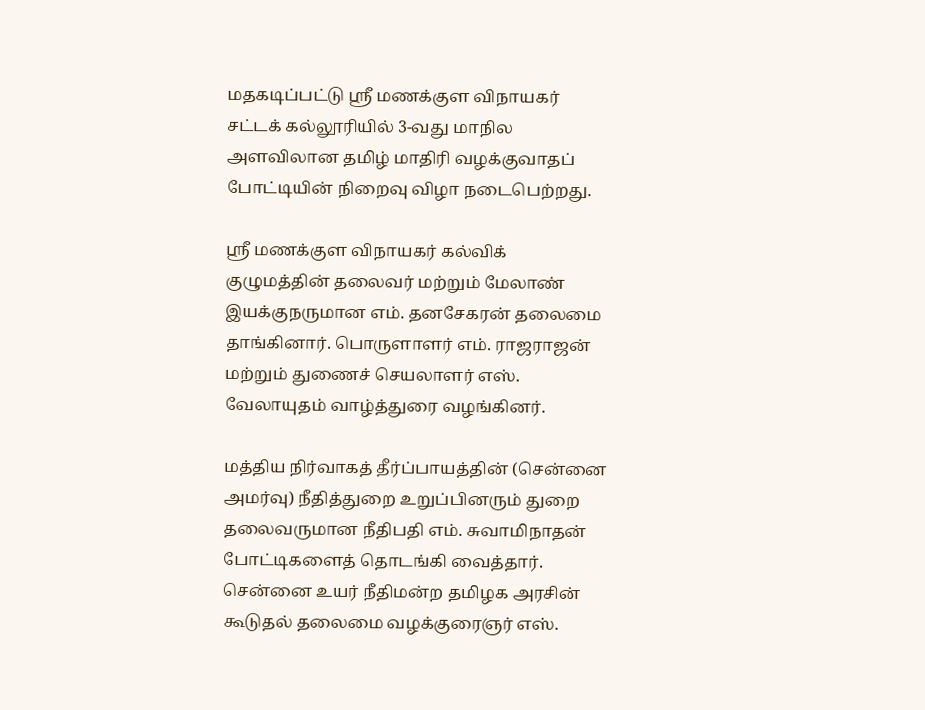மதகடிப்பட்டு ஸ்ரீ மணக்குள விநாயகர் சட்டக் கல்லூரியில் 3-வது மாநில அளவிலான தமிழ் மாதிரி வழக்குவாதப் போட்டியின் நிறைவு விழா நடைபெற்றது.

ஸ்ரீ மணக்குள விநாயகர் கல்விக் குழுமத்தின் தலைவர் மற்றும் மேலாண் இயக்குநருமான எம். தனசேகரன் தலைமை தாங்கினார். பொருளாளர் எம். ராஜராஜன் மற்றும் துணைச் செயலாளர் எஸ். வேலாயுதம் வாழ்த்துரை வழங்கினர்.

மத்திய நிர்வாகத் தீர்ப்பாயத்தின் (சென்னை அமர்வு) நீதித்துறை உறுப்பினரும் துறை தலைவருமான நீதிபதி எம். சுவாமிநாதன் போட்டிகளைத் தொடங்கி வைத்தார். சென்னை உயர் நீதிமன்ற தமிழக அரசின் கூடுதல் தலைமை வழக்குரைஞர் எஸ்.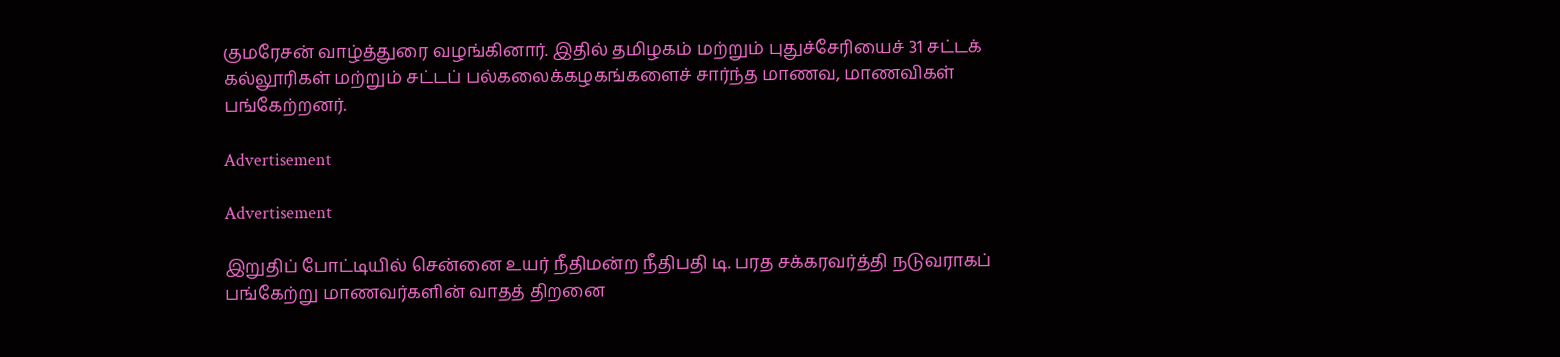குமரேசன் வாழ்த்துரை வழங்கினார். இதில் தமிழகம் மற்றும் புதுச்சேரியைச் 31 சட்டக் கல்லூரிகள் மற்றும் சட்டப் பல்கலைக்கழகங்களைச் சார்ந்த மாணவ, மாணவிகள் பங்கேற்றனர்.

Advertisement

Advertisement

இறுதிப் போட்டியில் சென்னை உயர் நீதிமன்ற நீதிபதி டி. பரத சக்கரவர்த்தி நடுவராகப் பங்கேற்று மாணவர்களின் வாதத் திறனை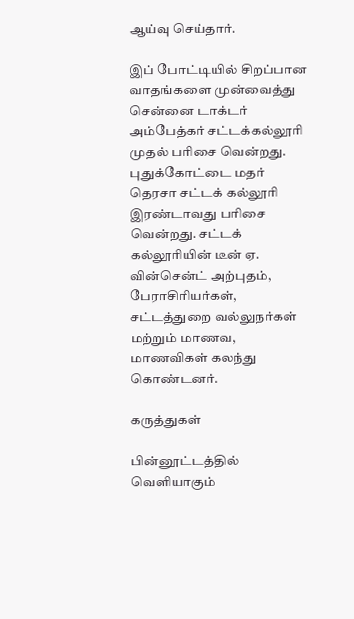ஆய்வு செய்தார்.

இப் போட்டியில் சிறப்பான வாதங்களை முன்வைத்து சென்னை டாக்டர் அம்பேத்கர் சட்டக்கல்லூரி முதல் பரிசை வென்றது. புதுக்கோட்டை மதர் தெரசா சட்டக் கல்லூரி இரண்டாவது பரிசை வென்றது. சட்டக் கல்லூரியின் டீன் ஏ. வின்சென்ட் அற்புதம், பேராசிரியர்கள், சட்டத்துறை வல்லுநர்கள் மற்றும் மாணவ, மாணவிகள் கலந்து கொண்டனர்.

கருத்துகள்

பின்னூட்டத்தில் வெளியாகும்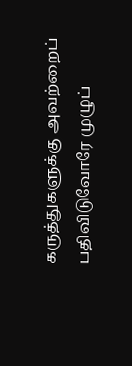கருத்துகளுக்கு அவற்றைப் பதிவிடுவோரே முழுப்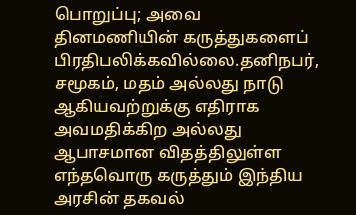பொறுப்பு; அவை தினமணியின் கருத்துகளைப் பிரதிபலிக்கவில்லை.தனிநபர், சமூகம், மதம் அல்லது நாடு ஆகியவற்றுக்கு எதிராக அவமதிக்கிற அல்லது ஆபாசமான விதத்திலுள்ள எந்தவொரு கருத்தும் இந்திய அரசின் தகவல்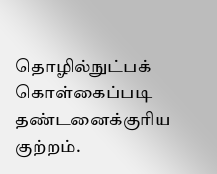தொழில்நுட்பக் கொள்கைப்படி தண்டனைக்குரிய குற்றம்.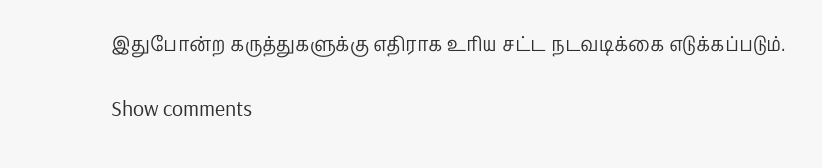இதுபோன்ற கருத்துகளுக்கு எதிராக உரிய சட்ட நடவடிக்கை எடுக்கப்படும்.

Show comments